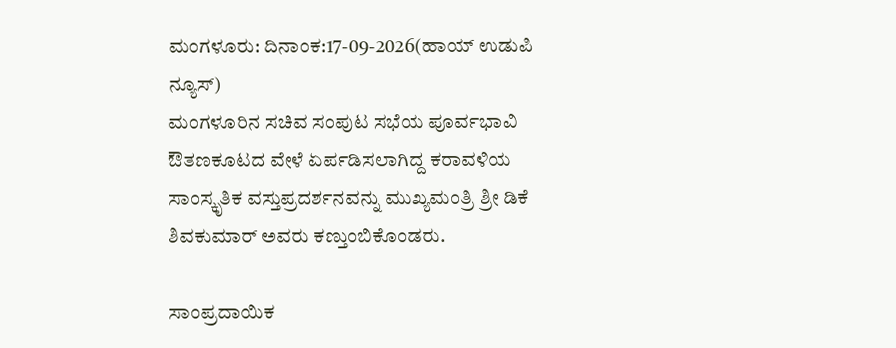ಮಂಗಳೂರು: ದಿನಾಂಕ:17-09-2026(ಹಾಯ್ ಉಡುಪಿ ನ್ಯೂಸ್)
ಮಂಗಳೂರಿನ ಸಚಿವ ಸಂಪುಟ ಸಭೆಯ ಪೂರ್ವಭಾವಿ ಔತಣಕೂಟದ ವೇಳೆ ಏರ್ಪಡಿಸಲಾಗಿದ್ದ ಕರಾವಳಿಯ ಸಾಂಸ್ಕೃತಿಕ ವಸ್ತುಪ್ರದರ್ಶನವನ್ನು ಮುಖ್ಯಮಂತ್ರಿ ಶ್ರೀ ಡಿಕೆ ಶಿವಕುಮಾರ್ ಅವರು ಕಣ್ತುಂಬಿಕೊಂಡರು.

ಸಾಂಪ್ರದಾಯಿಕ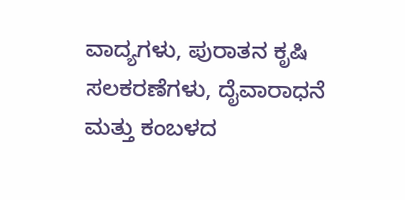ವಾದ್ಯಗಳು, ಪುರಾತನ ಕೃಷಿ ಸಲಕರಣೆಗಳು, ದೈವಾರಾಧನೆ ಮತ್ತು ಕಂಬಳದ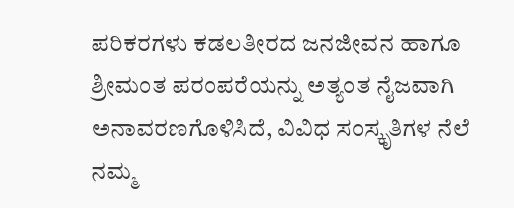ಪರಿಕರಗಳು ಕಡಲತೀರದ ಜನಜೀವನ ಹಾಗೂ ಶ್ರೀಮಂತ ಪರಂಪರೆಯನ್ನು ಅತ್ಯಂತ ನೈಜವಾಗಿ ಅನಾವರಣಗೊಳಿಸಿದೆ, ವಿವಿಧ ಸಂಸ್ಕೃತಿಗಳ ನೆಲೆ ನಮ್ಮ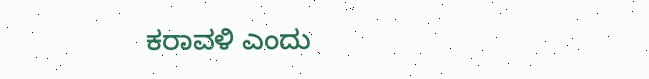ಕರಾವಳಿ ಎಂದು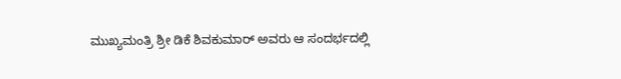ಮುಖ್ಯಮಂತ್ರಿ ಶ್ರೀ ಡಿಕೆ ಶಿವಕುಮಾರ್ ಅವರು ಆ ಸಂದರ್ಭದಲ್ಲಿ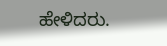ಹೇಳಿದರು.